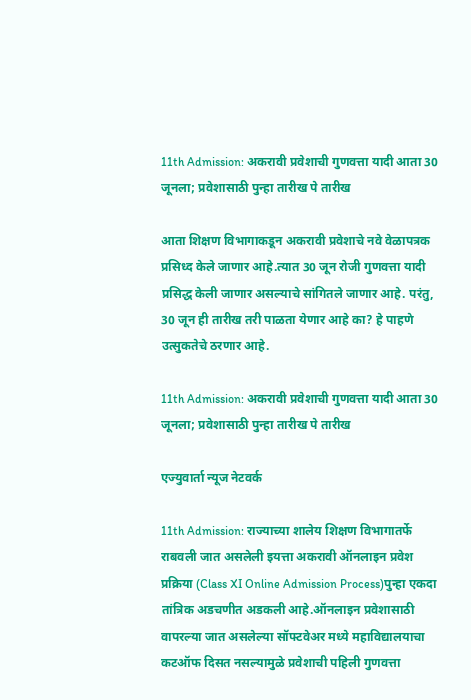11th Admission: अकरावी प्रवेशाची गुणवत्ता यादी आता 30 जूनला; प्रवेशासाठी पुन्हा तारीख पे तारीख

आता शिक्षण विभागाकडून अकरावी प्रवेशाचे नवे वेळापत्रक प्रसिध्द केले जाणार आहे.त्यात 30 जून रोजी गुणवत्ता यादी प्रसिद्ध केली जाणार असल्याचे सांगितले जाणार आहे. परंतु, 30 जून ही तारीख तरी पाळता येणार आहे का? हे पाहणे उत्सुकतेचे ठरणार आहे.

11th Admission: अकरावी प्रवेशाची गुणवत्ता यादी आता 30 जूनला; प्रवेशासाठी पुन्हा तारीख पे तारीख

एज्युवार्ता न्यूज नेटवर्क

11th Admission: राज्याच्या शालेय शिक्षण विभागातर्फे राबवली जात असलेली इयत्ता अकरावी ऑनलाइन प्रवेश प्रक्रिया (Class XI Online Admission Process)पुन्हा एकदा तांत्रिक अडचणीत अडकली आहे.ऑनलाइन प्रवेशासाठी वापरल्या जात असलेल्या सॉफ्टवेअर मध्ये महाविद्यालयाचा कटऑफ दिसत नसल्यामुळे प्रवेशाची पहिली गुणवत्ता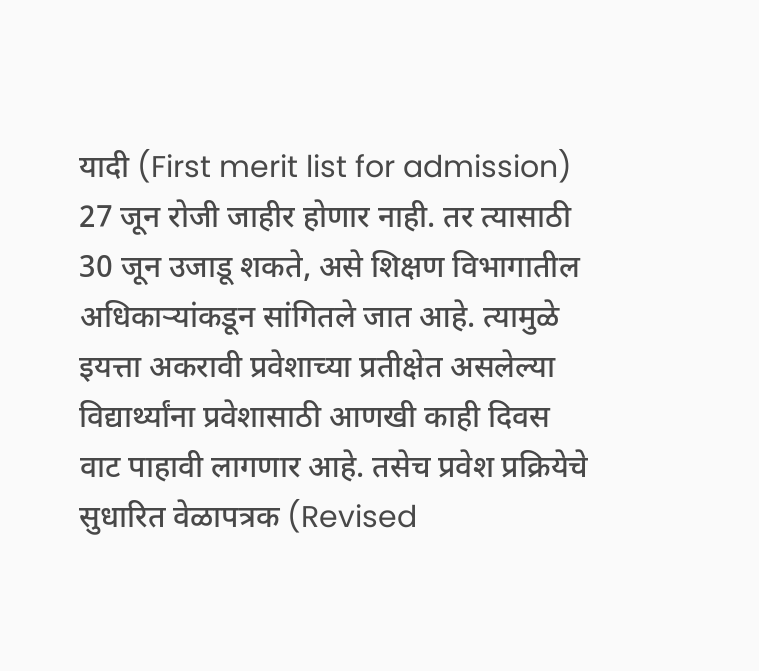यादी (First merit list for admission) 27 जून रोजी जाहीर होणार नाही. तर त्यासाठी 30 जून उजाडू शकते, असे शिक्षण विभागातील अधिकाऱ्यांकडून सांगितले जात आहे. त्यामुळे इयत्ता अकरावी प्रवेशाच्या प्रतीक्षेत असलेल्या विद्यार्थ्यांना प्रवेशासाठी आणखी काही दिवस वाट पाहावी लागणार आहे. तसेच प्रवेश प्रक्रियेचे सुधारित वेळापत्रक (Revised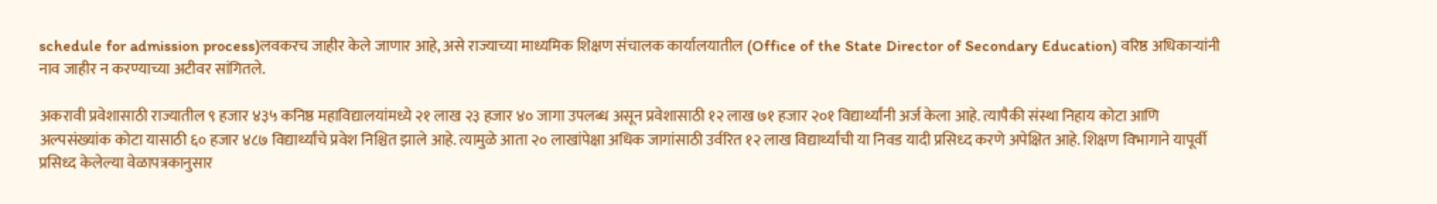schedule for admission process)लवकरच जाहीर केले जाणार आहे, असे राज्याच्या माध्यमिक शिक्षण संचालक कार्यालयातील (Office of the State Director of Secondary Education) वरिष्ठ अधिकाऱ्यांनी नाव जाहीर न करण्याच्या अटीवर सांगितले.

अकरावी प्रवेशासाठी राज्यातील ९ हजार ४३५ कनिष्ठ महाविद्यालयांमध्ये २१ लाख २३ हजार ४० जागा उपलब्ध असून प्रवेशासाठी १२ लाख ७१ हजार २०१ विद्यार्थ्यांनी अर्ज केला आहे. त्यापैकी संस्था निहाय कोटा आणि अल्पसंख्यांक कोटा यासाठी ६० हजार ४८७ विद्यार्थ्यांचे प्रवेश निश्चित झाले आहे. त्यामुळे आता २० लाखांपेक्षा अधिक जागांसाठी उर्वरित १२ लाख विद्यार्थ्यांची या निवड यादी प्रसिध्द करणे अपेक्षित आहे. शिक्षण विभागाने यापूर्वी प्रसिध्द केलेल्या वेळापत्रकानुसार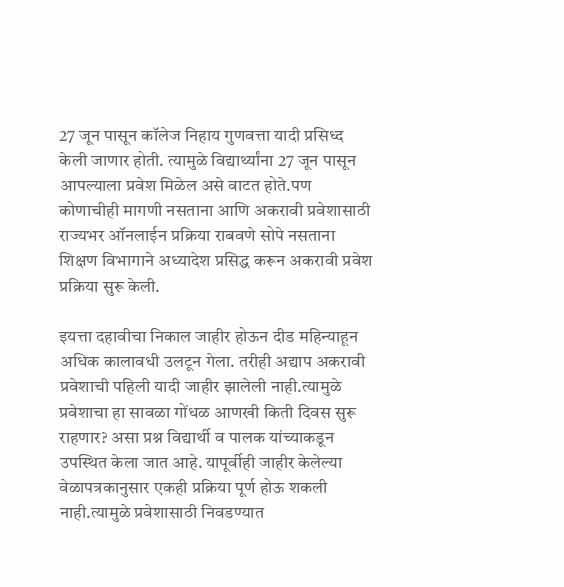27 जून पासून कॉलेज निहाय गुणवत्ता यादी प्रसिध्द केली जाणार होती. त्यामुळे विद्यार्थ्यांना 27 जून पासून आपल्याला प्रवेश मिळेल असे वाटत होते.पण कोणाचीही मागणी नसताना आणि अकरावी प्रवेशासाठी राज्यभर ऑनलाईन प्रक्रिया राबवणे सोपे नसताना शिक्षण विभागाने अध्यादेश प्रसिद्ध करून अकरावी प्रवेश प्रक्रिया सुरू केली.

इयत्ता दहावीचा निकाल जाहीर होऊन दीड महिन्याहून अधिक कालावधी उलटून गेला. तरीही अद्याप अकरावी प्रवेशाची पहिली यादी जाहीर झालेली नाही.त्यामुळे प्रवेशाचा हा सावळा गोंधळ आणखी किती दिवस सुरू राहणार? असा प्रश्न विद्यार्थी व पालक यांच्याकडून उपस्थित केला जात आहे. यापूर्वीही जाहीर केलेल्या वेळापत्रकानुसार एकही प्रक्रिया पूर्ण होऊ शकली नाही.त्यामुळे प्रवेशासाठी निवडण्यात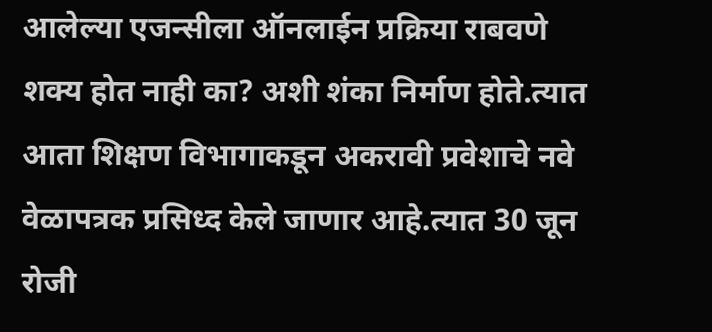आलेल्या एजन्सीला ऑनलाईन प्रक्रिया राबवणे शक्य होत नाही का? अशी शंका निर्माण होते.त्यात आता शिक्षण विभागाकडून अकरावी प्रवेशाचे नवे वेळापत्रक प्रसिध्द केले जाणार आहे.त्यात 30 जून रोजी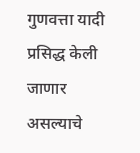गुणवत्ता यादी प्रसिद्ध केली जाणार असल्याचे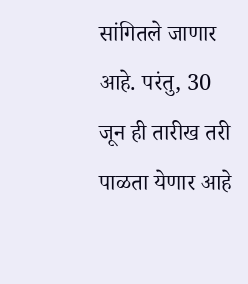सांगितले जाणार आहे. परंतु, 30 जून ही तारीख तरी पाळता येणार आहे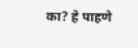का? हे पाहणे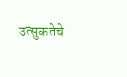उत्सुकतेचे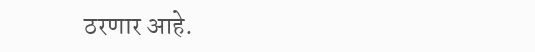ठरणार आहे.